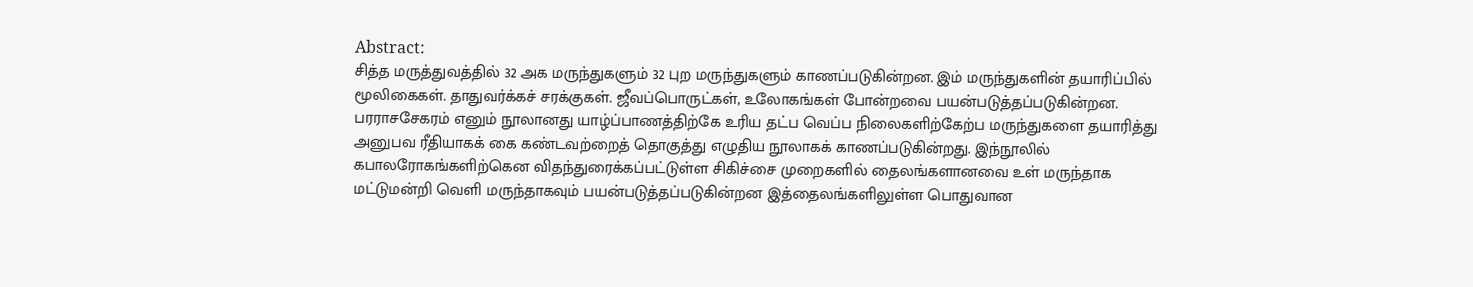Abstract:
சித்த மருத்துவத்தில் 32 அக மருந்துகளும் 32 புற மருந்துகளும் காணப்படுகின்றன. இம் மருந்துகளின் தயாரிப்பில் மூலிகைகள். தாதுவர்க்கச் சரக்குகள். ஜீவப்பொருட்கள், உலோகங்கள் போன்றவை பயன்படுத்தப்படுகின்றன. பரராசசேகரம் எனும் நூலானது யாழ்ப்பாணத்திற்கே உரிய தட்ப வெப்ப நிலைகளிற்கேற்ப மருந்துகளை தயாரித்து அனுபவ ரீதியாகக் கை கண்டவற்றைத் தொகுத்து எழுதிய நூலாகக் காணப்படுகின்றது. இந்நூலில் கபாலரோகங்களிற்கென விதந்துரைக்கப்பட்டுள்ள சிகிச்சை முறைகளில் தைலங்களானவை உள் மருந்தாக மட்டுமன்றி வெளி மருந்தாகவும் பயன்படுத்தப்படுகின்றன இத்தைலங்களிலுள்ள பொதுவான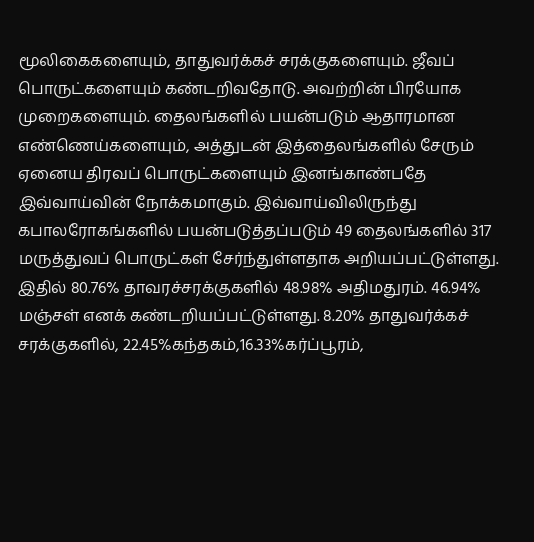மூலிகைகளையும், தாதுவர்க்கச் சரக்குகளையும். ஜீவப் பொருட்களையும் கண்டறிவதோடு. அவற்றின் பிரயோக முறைகளையும். தைலங்களில் பயன்படும் ஆதாரமான எண்ணெய்களையும், அத்துடன் இத்தைலங்களில் சேரும் ஏனைய திரவப் பொருட்களையும் இனங்காண்பதே இவ்வாய்வின் நோக்கமாகும். இவ்வாய்விலிருந்து கபாலரோகங்களில் பயன்படுத்தப்படும் 49 தைலங்களில் 317 மருத்துவப் பொருட்கள் சேர்ந்துள்ளதாக அறியப்பட்டுள்ளது. இதில் 80.76% தாவரச்சரக்குகளில் 48.98% அதிமதுரம். 46.94% மஞ்சள் எனக் கண்டறியப்பட்டுள்ளது. 8.20% தாதுவர்க்கச் சரக்குகளில், 22.45%கந்தகம்,16.33%கர்ப்பூரம்,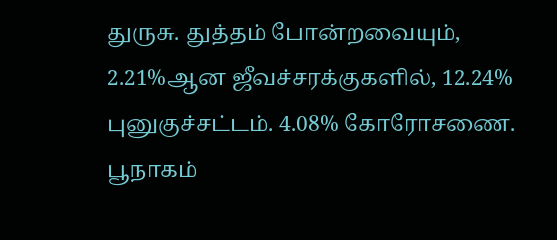துருசு. துத்தம் போன்றவையும், 2.21%ஆன ஜீவச்சரக்குகளில், 12.24% புனுகுச்சட்டம். 4.08% கோரோசணை. பூநாகம்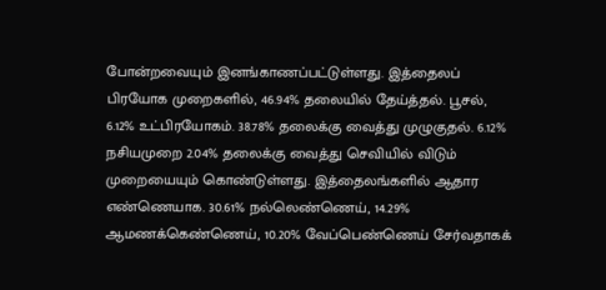போன்றவையும் இனங்காணப்பட்டுள்ளது. இத்தைலப் பிரயோக முறைகளில், 46.94% தலையில் தேய்த்தல். பூசல், 6.12% உட்பிரயோகம். 38.78% தலைக்கு வைத்து முழுகுதல். 6.12% நசியமுறை 2.04% தலைக்கு வைத்து செவியில் விடும் முறையையும் கொண்டுள்ளது. இத்தைலங்களில் ஆதார எண்ணெயாக. 30.61% நல்லெண்ணெய், 14.29% ஆமணக்கெண்ணெய், 10.20% வேப்பெண்ணெய் சேர்வதாகக்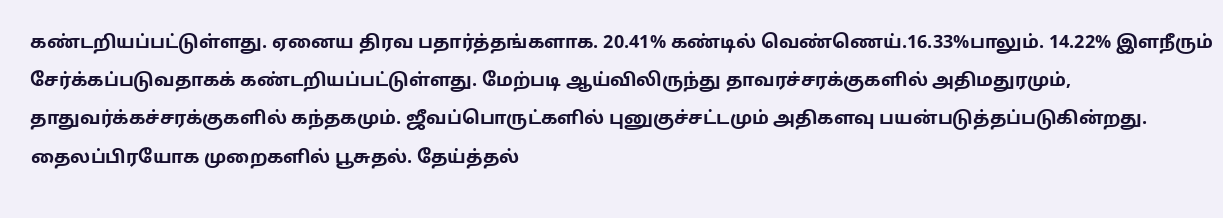கண்டறியப்பட்டுள்ளது. ஏனைய திரவ பதார்த்தங்களாக. 20.41% கண்டில் வெண்ணெய்.16.33%பாலும். 14.22% இளநீரும் சேர்க்கப்படுவதாகக் கண்டறியப்பட்டுள்ளது. மேற்படி ஆய்விலிருந்து தாவரச்சரக்குகளில் அதிமதுரமும், தாதுவர்க்கச்சரக்குகளில் கந்தகமும். ஜீவப்பொருட்களில் புனுகுச்சட்டமும் அதிகளவு பயன்படுத்தப்படுகின்றது. தைலப்பிரயோக முறைகளில் பூசுதல். தேய்த்தல்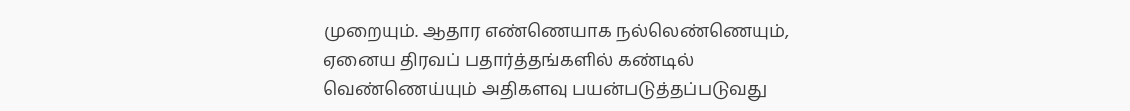முறையும். ஆதார எண்ணெயாக நல்லெண்ணெயும், ஏனைய திரவப் பதார்த்தங்களில் கண்டில் வெண்ணெய்யும் அதிகளவு பயன்படுத்தப்படுவது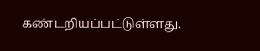கண்டறியப்பட்டுள்ளது.